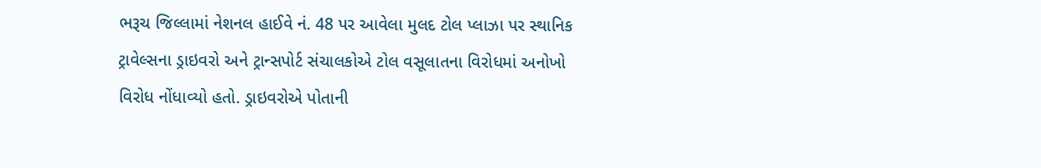ભરૂચ જિલ્લામાં નેશનલ હાઈવે નં. 48 પર આવેલા મુલદ ટોલ પ્લાઝા પર સ્થાનિક ટ્રાવેલ્સના ડ્રાઇવરો અને ટ્રાન્સપોર્ટ સંચાલકોએ ટોલ વસૂલાતના વિરોધમાં અનોખો વિરોધ નોંધાવ્યો હતો. ડ્રાઇવરોએ પોતાની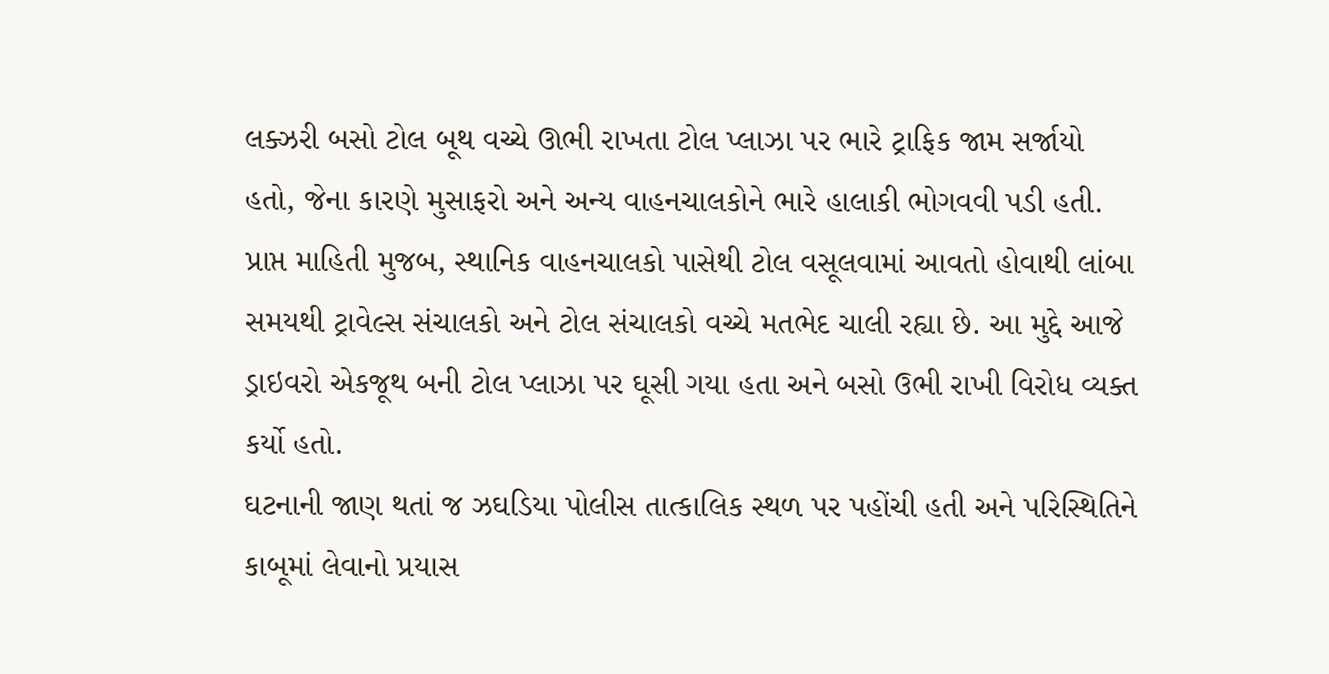લક્ઝરી બસો ટોલ બૂથ વચ્ચે ઊભી રાખતા ટોલ પ્લાઝા પર ભારે ટ્રાફિક જામ સર્જાયો હતો, જેના કારણે મુસાફરો અને અન્ય વાહનચાલકોને ભારે હાલાકી ભોગવવી પડી હતી.
પ્રાપ્ત માહિતી મુજબ, સ્થાનિક વાહનચાલકો પાસેથી ટોલ વસૂલવામાં આવતો હોવાથી લાંબા સમયથી ટ્રાવેલ્સ સંચાલકો અને ટોલ સંચાલકો વચ્ચે મતભેદ ચાલી રહ્યા છે. આ મુદ્દે આજે ડ્રાઇવરો એકજૂથ બની ટોલ પ્લાઝા પર ઘૂસી ગયા હતા અને બસો ઉભી રાખી વિરોધ વ્યક્ત કર્યો હતો.
ઘટનાની જાણ થતાં જ ઝઘડિયા પોલીસ તાત્કાલિક સ્થળ પર પહોંચી હતી અને પરિસ્થિતિને કાબૂમાં લેવાનો પ્રયાસ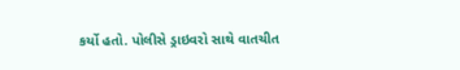કર્યો હતો. પોલીસે ડ્રાઇવરો સાથે વાતચીત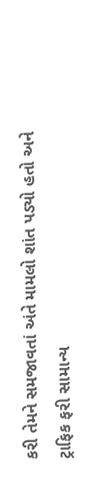કરી તેમને સમજાવતાં અંતે મામલો શાંત પડ્યો હતો અને ટ્રાફિક ફરી સામાન્ય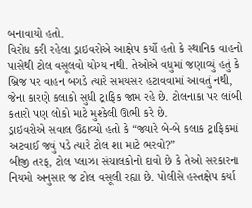બનાવાયો હતો.
વિરોધ કરી રહેલા ડ્રાઇવરોએ આક્ષેપ કર્યો હતો કે સ્થાનિક વાહનો પાસેથી ટોલ વસૂલવો યોગ્ય નથી. તેઓએ વધુમાં જણાવ્યું હતું કે બ્રિજ પર વાહન બગડે ત્યારે સમયસર હટાવવામાં આવતું નથી, જેના કારણે કલાકો સુધી ટ્રાફિક જામ રહે છે. ટોલનાકા પર લાંબી કતારો પણ લોકો માટે મુશ્કેલી ઊભી કરે છે.
ડ્રાઇવરોએ સવાલ ઉઠાવ્યો હતો કે “જ્યારે બે-બે કલાક ટ્રાફિકમાં અટવાઈ જવું પડે ત્યારે ટોલ શા માટે ભરવો?”
બીજી તરફ, ટોલ પ્લાઝા સંચાલકોનો દાવો છે કે તેઓ સરકારના નિયમો અનુસાર જ ટોલ વસૂલી રહ્યા છે. પોલીસે હસ્તક્ષેપ કર્યા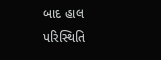બાદ હાલ પરિસ્થિતિ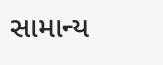સામાન્ય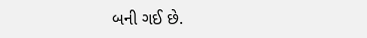બની ગઈ છે.